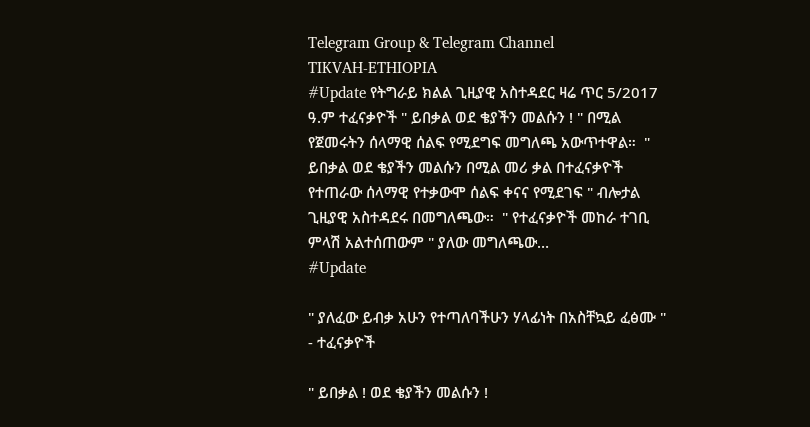Telegram Group & Telegram Channel
TIKVAH-ETHIOPIA
#Update የትግራይ ክልል ጊዚያዊ አስተዳደር ዛሬ ጥር 5/2017 ዓ.ም ተፈናቃዮች " ይበቃል ወደ ቄያችን መልሱን ! " በሚል የጀመሩትን ሰላማዊ ሰልፍ የሚደግፍ መግለጫ አውጥተዋል።  " ይበቃል ወደ ቄያችን መልሱን በሚል መሪ ቃል በተፈናቃዮች የተጠራው ሰላማዊ የተቃውሞ ሰልፍ ቀናና የሚደገፍ " ብሎታል ጊዚያዊ አስተዳደሩ በመግለጫው።  " የተፈናቃዮች መከራ ተገቢ ምላሽ አልተሰጠውም " ያለው መግለጫው…
#Update

" ያለፈው ይብቃ አሁን የተጣለባችሁን ሃላፊነት በአስቸኳይ ፈፅሙ " - ተፈናቃዮች

" ይበቃል ! ወደ ቄያችን መልሱን !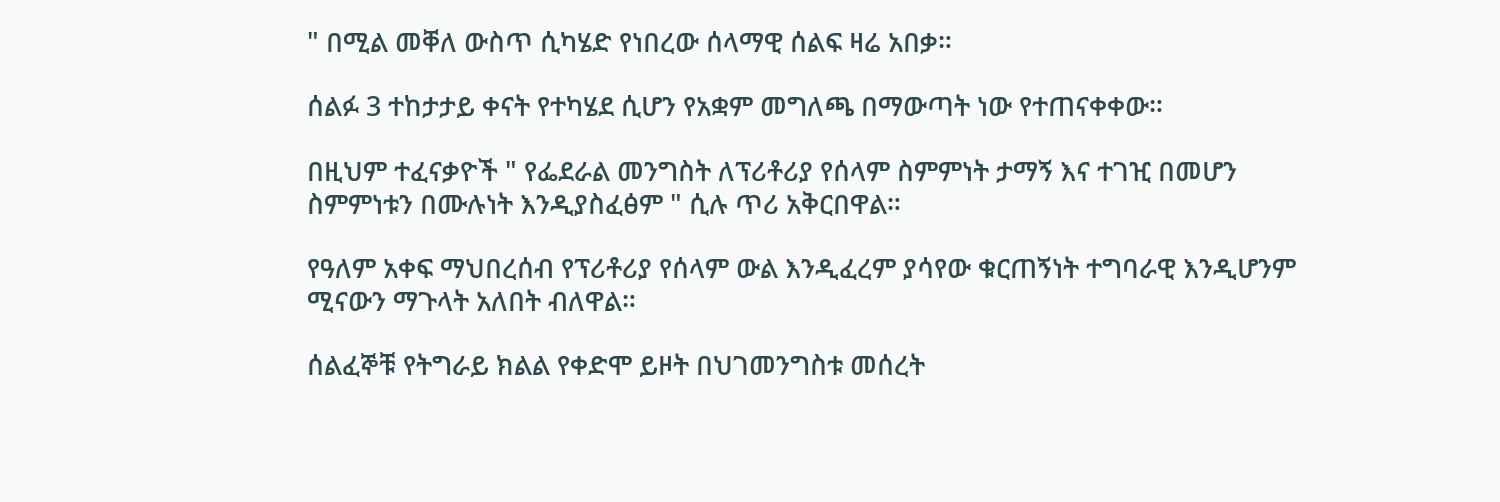" በሚል መቐለ ውስጥ ሲካሄድ የነበረው ሰላማዊ ሰልፍ ዛሬ አበቃ።

ሰልፉ 3 ተከታታይ ቀናት የተካሄደ ሲሆን የአቋም መግለጫ በማውጣት ነው የተጠናቀቀው።

በዚህም ተፈናቃዮች " የፌደራል መንግስት ለፕሪቶሪያ የሰላም ስምምነት ታማኝ እና ተገዢ በመሆን ስምምነቱን በሙሉነት እንዲያስፈፅም " ሲሉ ጥሪ አቅርበዋል።

የዓለም አቀፍ ማህበረሰብ የፕሪቶሪያ የሰላም ውል እንዲፈረም ያሳየው ቁርጠኝነት ተግባራዊ እንዲሆንም ሚናውን ማጉላት አለበት ብለዋል።

ሰልፈኞቹ የትግራይ ክልል የቀድሞ ይዞት በህገመንግስቱ መሰረት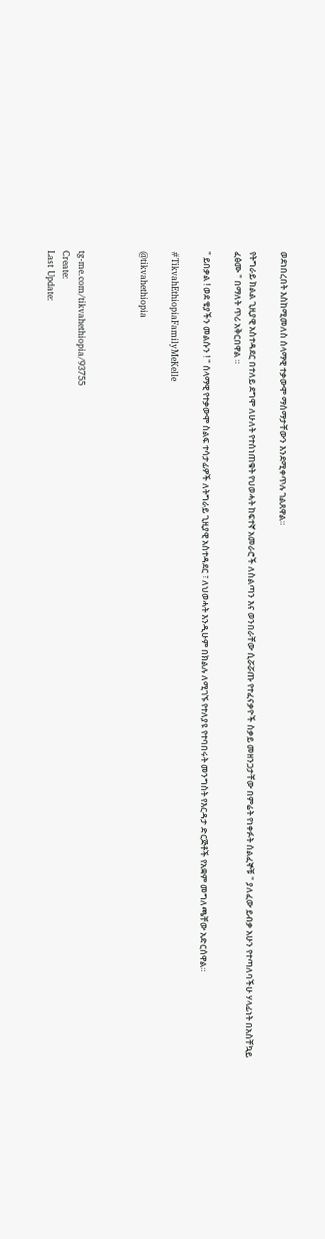ወደነበረበት እስከሚመለስ ሰላማዊ ተቃውሞ ማሰማታቸውን እንደሚቀጥሉ ገልጸዋል።

የትግራይ ክልል ጊዚያዊ አስተዳደር በተለይ ደግሞ ለሁለት የተሰነጠቁት የህወሓት ከፍተኛ አመራሮች ለስልጣን እና ወንበራቸው ሲሯሯጡ የተፈናቃዮች ስቃይ መዘንጋታቸው በምሬት የነቀፉት ሰልፈኞቹ " ያለፈው ይብቃ አሁን የተጣለባችሁ ሃላፊነት በአስቸኳይ ፈፅሙ " በማለት ጥሪ አቅርበዋል ።

" ይበቃል ! ወደ ቄያችን መልሱን ! " ሰላማዊ የተቃውሞ ስልፍ ተሳታፊዎች ለትግራይ ጊዚያዊ አስተዳደር ፣ ለህወሓት እንዲሁም በክልሉ ለሚገኙ የተለያዩ የተባበሩት መንግስት የእርዳታ ድርጅቶች የአቋም መግለጫቸው አድርሰዋል።

#TikvahEthiopiaFamilyMeKelle

@tikvahethiopia



tg-me.com/tikvahethiopia/93755
Create:
Last Update: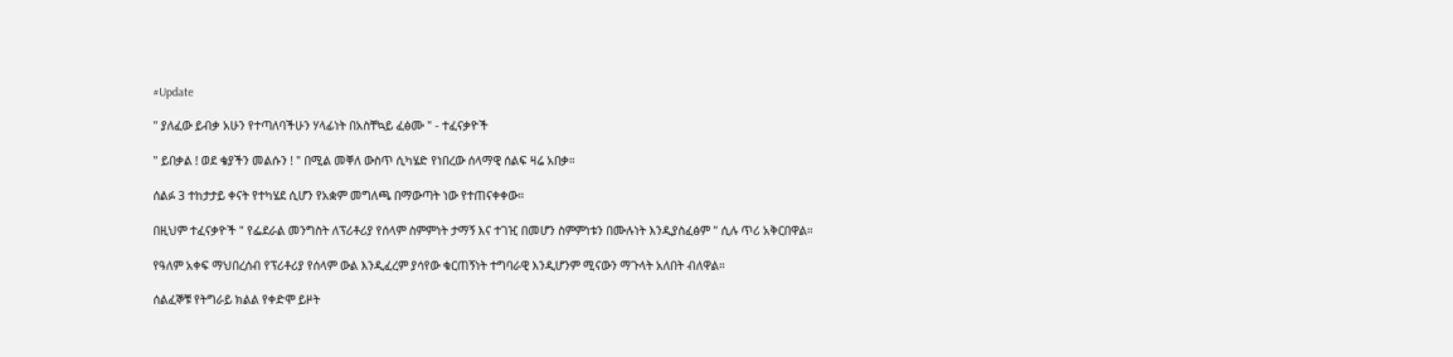#Update

" ያለፈው ይብቃ አሁን የተጣለባችሁን ሃላፊነት በአስቸኳይ ፈፅሙ " - ተፈናቃዮች

" ይበቃል ! ወደ ቄያችን መልሱን ! " በሚል መቐለ ውስጥ ሲካሄድ የነበረው ሰላማዊ ሰልፍ ዛሬ አበቃ።

ሰልፉ 3 ተከታታይ ቀናት የተካሄደ ሲሆን የአቋም መግለጫ በማውጣት ነው የተጠናቀቀው።

በዚህም ተፈናቃዮች " የፌደራል መንግስት ለፕሪቶሪያ የሰላም ስምምነት ታማኝ እና ተገዢ በመሆን ስምምነቱን በሙሉነት እንዲያስፈፅም " ሲሉ ጥሪ አቅርበዋል።

የዓለም አቀፍ ማህበረሰብ የፕሪቶሪያ የሰላም ውል እንዲፈረም ያሳየው ቁርጠኝነት ተግባራዊ እንዲሆንም ሚናውን ማጉላት አለበት ብለዋል።

ሰልፈኞቹ የትግራይ ክልል የቀድሞ ይዞት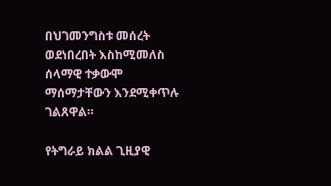በህገመንግስቱ መሰረት ወደነበረበት እስከሚመለስ ሰላማዊ ተቃውሞ ማሰማታቸውን እንደሚቀጥሉ ገልጸዋል።

የትግራይ ክልል ጊዚያዊ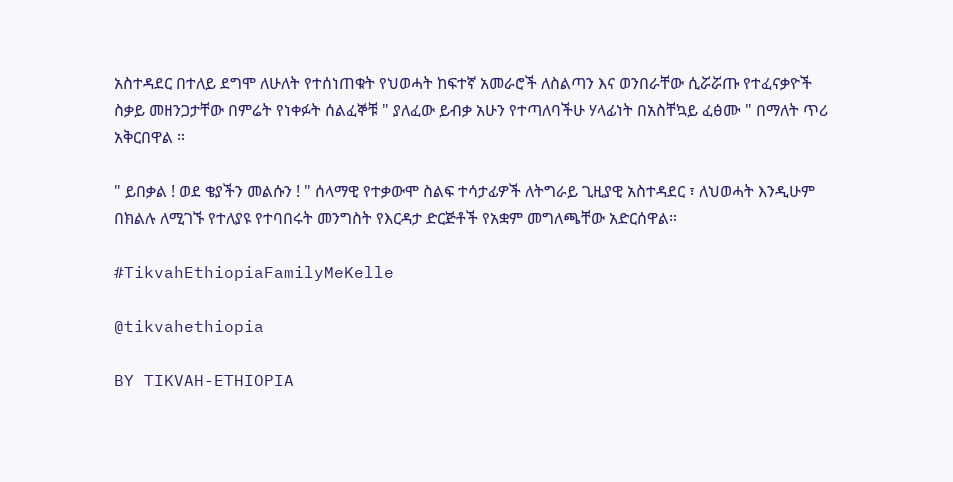አስተዳደር በተለይ ደግሞ ለሁለት የተሰነጠቁት የህወሓት ከፍተኛ አመራሮች ለስልጣን እና ወንበራቸው ሲሯሯጡ የተፈናቃዮች ስቃይ መዘንጋታቸው በምሬት የነቀፉት ሰልፈኞቹ " ያለፈው ይብቃ አሁን የተጣለባችሁ ሃላፊነት በአስቸኳይ ፈፅሙ " በማለት ጥሪ አቅርበዋል ።

" ይበቃል ! ወደ ቄያችን መልሱን ! " ሰላማዊ የተቃውሞ ስልፍ ተሳታፊዎች ለትግራይ ጊዚያዊ አስተዳደር ፣ ለህወሓት እንዲሁም በክልሉ ለሚገኙ የተለያዩ የተባበሩት መንግስት የእርዳታ ድርጅቶች የአቋም መግለጫቸው አድርሰዋል።

#TikvahEthiopiaFamilyMeKelle

@tikvahethiopia

BY TIKVAH-ETHIOPIA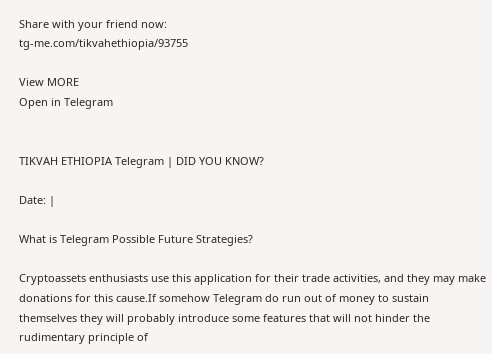Share with your friend now:
tg-me.com/tikvahethiopia/93755

View MORE
Open in Telegram


TIKVAH ETHIOPIA Telegram | DID YOU KNOW?

Date: |

What is Telegram Possible Future Strategies?

Cryptoassets enthusiasts use this application for their trade activities, and they may make donations for this cause.If somehow Telegram do run out of money to sustain themselves they will probably introduce some features that will not hinder the rudimentary principle of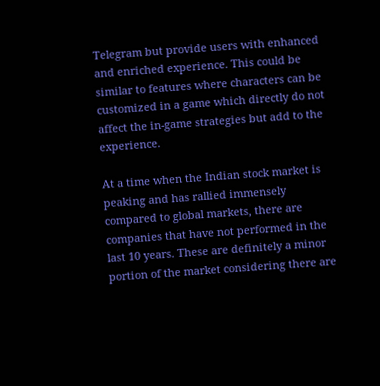Telegram but provide users with enhanced and enriched experience. This could be similar to features where characters can be customized in a game which directly do not affect the in-game strategies but add to the experience.

At a time when the Indian stock market is peaking and has rallied immensely compared to global markets, there are companies that have not performed in the last 10 years. These are definitely a minor portion of the market considering there are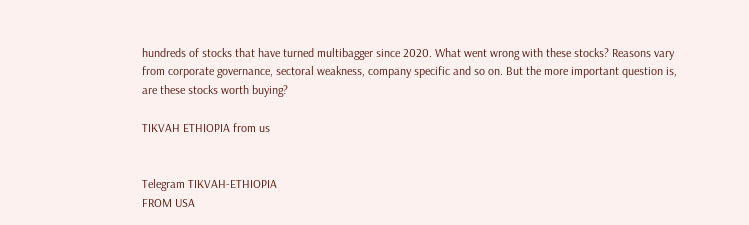hundreds of stocks that have turned multibagger since 2020. What went wrong with these stocks? Reasons vary from corporate governance, sectoral weakness, company specific and so on. But the more important question is, are these stocks worth buying?

TIKVAH ETHIOPIA from us


Telegram TIKVAH-ETHIOPIA
FROM USA